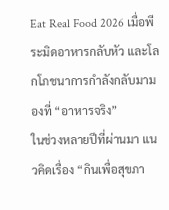Eat Real Food 2026 เมื่อพีระมิดอาหารกลับหัว และโลกโภชนาการกำลังกลับมามองที่ “อาหารจริง”
ในช่วงหลายปีที่ผ่านมา แนวคิดเรื่อง “กินเพื่อสุขภา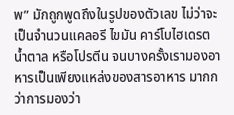พ” มักถูกพูดถึงในรูปของตัวเลข ไม่ว่าจะเป็นจำนวนแคลอรี ไขมัน คาร์โบไฮเดรต น้ำตาล หรือโปรตีน จนบางครั้งเรามองอาหารเป็นเพียงแหล่งของสารอาหาร มากกว่าการมองว่า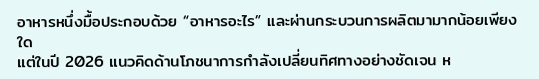อาหารหนึ่งมื้อประกอบด้วย “อาหารอะไร” และผ่านกระบวนการผลิตมามากน้อยเพียงใด
แต่ในปี 2026 แนวคิดด้านโภชนาการกำลังเปลี่ยนทิศทางอย่างชัดเจน ห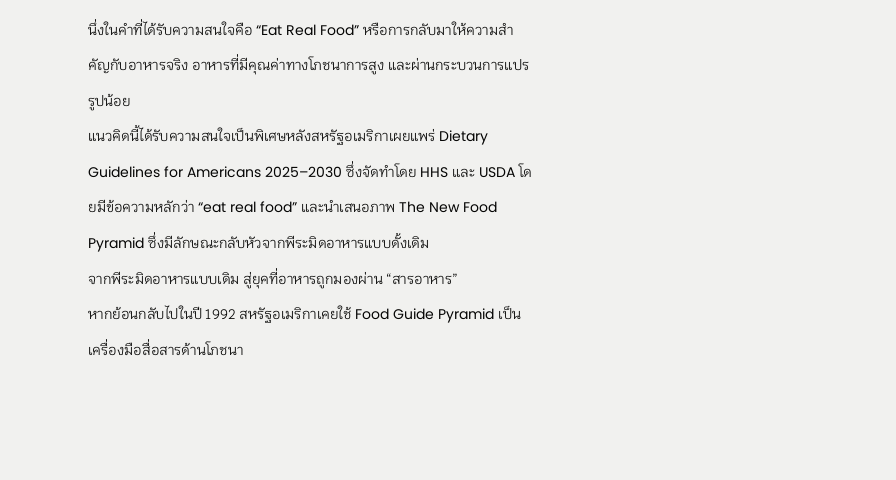นึ่งในคำที่ได้รับความสนใจคือ “Eat Real Food” หรือการกลับมาให้ความสำคัญกับอาหารจริง อาหารที่มีคุณค่าทางโภชนาการสูง และผ่านกระบวนการแปรรูปน้อย
แนวคิดนี้ได้รับความสนใจเป็นพิเศษหลังสหรัฐอเมริกาเผยแพร่ Dietary Guidelines for Americans 2025–2030 ซึ่งจัดทำโดย HHS และ USDA โดยมีข้อความหลักว่า “eat real food” และนำเสนอภาพ The New Food Pyramid ซึ่งมีลักษณะกลับหัวจากพีระมิดอาหารแบบดั้งเดิม
จากพีระมิดอาหารแบบเดิม สู่ยุคที่อาหารถูกมองผ่าน “สารอาหาร”
หากย้อนกลับไปในปี 1992 สหรัฐอเมริกาเคยใช้ Food Guide Pyramid เป็นเครื่องมือสื่อสารด้านโภชนา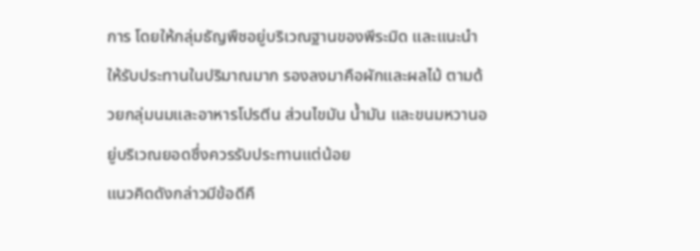การ โดยให้กลุ่มธัญพืชอยู่บริเวณฐานของพีระมิด และแนะนำให้รับประทานในปริมาณมาก รองลงมาคือผักและผลไม้ ตามด้วยกลุ่มนมและอาหารโปรตีน ส่วนไขมัน น้ำมัน และขนมหวานอยู่บริเวณยอดซึ่งควรรับประทานแต่น้อย
แนวคิดดังกล่าวมีข้อดีคื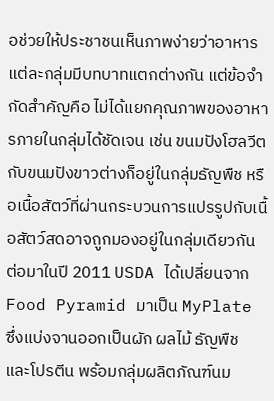อช่วยให้ประชาชนเห็นภาพง่ายว่าอาหารแต่ละกลุ่มมีบทบาทแตกต่างกัน แต่ข้อจำกัดสำคัญคือ ไม่ได้แยกคุณภาพของอาหารภายในกลุ่มได้ชัดเจน เช่น ขนมปังโฮลวีตกับขนมปังขาวต่างก็อยู่ในกลุ่มธัญพืช หรือเนื้อสัตว์ที่ผ่านกระบวนการแปรรูปกับเนื้อสัตว์สดอาจถูกมองอยู่ในกลุ่มเดียวกัน
ต่อมาในปี 2011 USDA ได้เปลี่ยนจาก Food Pyramid มาเป็น MyPlate ซึ่งแบ่งจานออกเป็นผัก ผลไม้ ธัญพืช และโปรตีน พร้อมกลุ่มผลิตภัณฑ์นม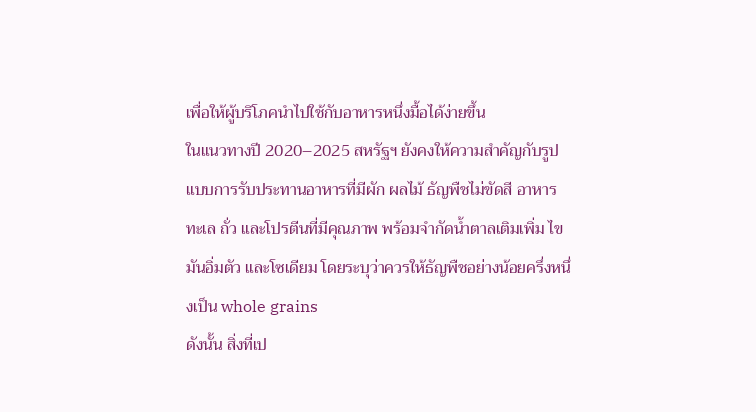เพื่อให้ผู้บริโภคนำไปใช้กับอาหารหนึ่งมื้อได้ง่ายขึ้น
ในแนวทางปี 2020–2025 สหรัฐฯ ยังคงให้ความสำคัญกับรูปแบบการรับประทานอาหารที่มีผัก ผลไม้ ธัญพืชไม่ขัดสี อาหารทะเล ถั่ว และโปรตีนที่มีคุณภาพ พร้อมจำกัดน้ำตาลเติมเพิ่ม ไขมันอิ่มตัว และโซเดียม โดยระบุว่าควรให้ธัญพืชอย่างน้อยครึ่งหนึ่งเป็น whole grains
ดังนั้น สิ่งที่เป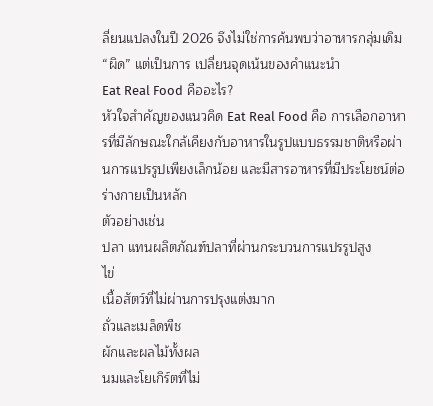ลี่ยนแปลงในปี 2026 จึงไม่ใช่การค้นพบว่าอาหารกลุ่มเดิม “ผิด” แต่เป็นการ เปลี่ยนจุดเน้นของคำแนะนำ
Eat Real Food คืออะไร?
หัวใจสำคัญของแนวคิด Eat Real Food คือ การเลือกอาหารที่มีลักษณะใกล้เคียงกับอาหารในรูปแบบธรรมชาติหรือผ่านการแปรรูปเพียงเล็กน้อย และมีสารอาหารที่มีประโยชน์ต่อร่างกายเป็นหลัก
ตัวอย่างเช่น
ปลา แทนผลิตภัณฑ์ปลาที่ผ่านกระบวนการแปรรูปสูง
ไข่
เนื้อสัตว์ที่ไม่ผ่านการปรุงแต่งมาก
ถั่วและเมล็ดพืช
ผักและผลไม้ทั้งผล
นมและโยเกิร์ตที่ไม่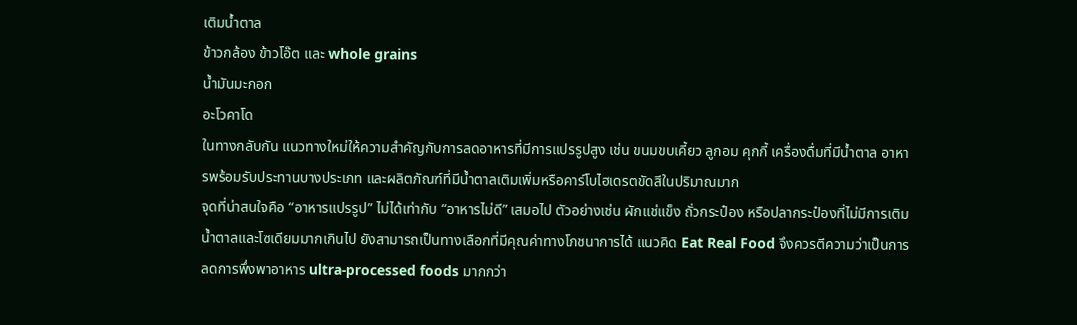เติมน้ำตาล
ข้าวกล้อง ข้าวโอ๊ต และ whole grains
น้ำมันมะกอก
อะโวคาโด
ในทางกลับกัน แนวทางใหม่ให้ความสำคัญกับการลดอาหารที่มีการแปรรูปสูง เช่น ขนมขบเคี้ยว ลูกอม คุกกี้ เครื่องดื่มที่มีน้ำตาล อาหารพร้อมรับประทานบางประเภท และผลิตภัณฑ์ที่มีน้ำตาลเติมเพิ่มหรือคาร์โบไฮเดรตขัดสีในปริมาณมาก
จุดที่น่าสนใจคือ “อาหารแปรรูป” ไม่ได้เท่ากับ “อาหารไม่ดี” เสมอไป ตัวอย่างเช่น ผักแช่แข็ง ถั่วกระป๋อง หรือปลากระป๋องที่ไม่มีการเติมน้ำตาลและโซเดียมมากเกินไป ยังสามารถเป็นทางเลือกที่มีคุณค่าทางโภชนาการได้ แนวคิด Eat Real Food จึงควรตีความว่าเป็นการ ลดการพึ่งพาอาหาร ultra-processed foods มากกว่า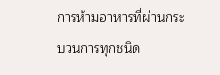การห้ามอาหารที่ผ่านกระบวนการทุกชนิด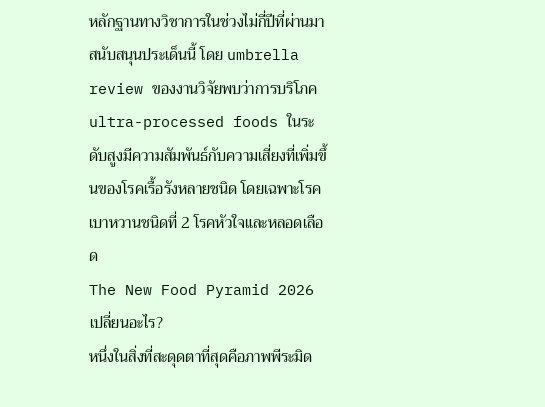หลักฐานทางวิชาการในช่วงไม่กี่ปีที่ผ่านมาสนับสนุนประเด็นนี้ โดย umbrella review ของงานวิจัยพบว่าการบริโภค ultra-processed foods ในระดับสูงมีความสัมพันธ์กับความเสี่ยงที่เพิ่มขึ้นของโรคเรื้อรังหลายชนิด โดยเฉพาะโรคเบาหวานชนิดที่ 2 โรคหัวใจและหลอดเลือด
The New Food Pyramid 2026 เปลี่ยนอะไร?
หนึ่งในสิ่งที่สะดุดตาที่สุดคือภาพพีระมิด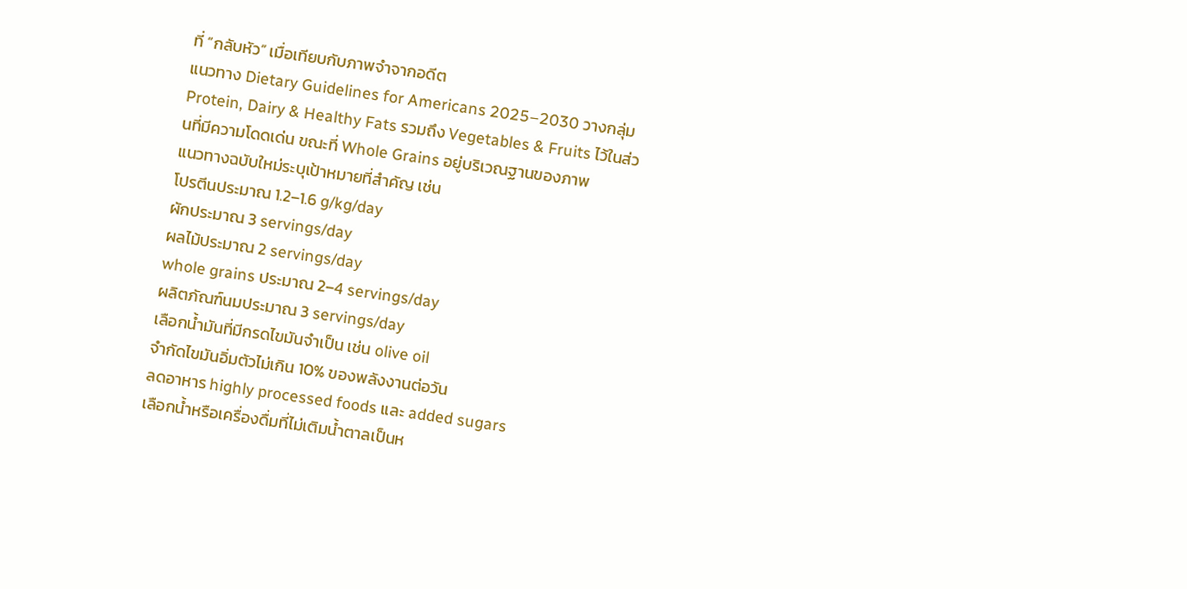ที่ “กลับหัว” เมื่อเทียบกับภาพจำจากอดีต
แนวทาง Dietary Guidelines for Americans 2025–2030 วางกลุ่ม Protein, Dairy & Healthy Fats รวมถึง Vegetables & Fruits ไว้ในส่วนที่มีความโดดเด่น ขณะที่ Whole Grains อยู่บริเวณฐานของภาพ
แนวทางฉบับใหม่ระบุเป้าหมายที่สำคัญ เช่น
โปรตีนประมาณ 1.2–1.6 g/kg/day
ผักประมาณ 3 servings/day
ผลไม้ประมาณ 2 servings/day
whole grains ประมาณ 2–4 servings/day
ผลิตภัณฑ์นมประมาณ 3 servings/day
เลือกน้ำมันที่มีกรดไขมันจำเป็น เช่น olive oil
จำกัดไขมันอิ่มตัวไม่เกิน 10% ของพลังงานต่อวัน
ลดอาหาร highly processed foods และ added sugars
เลือกน้ำหรือเครื่องดื่มที่ไม่เติมน้ำตาลเป็นห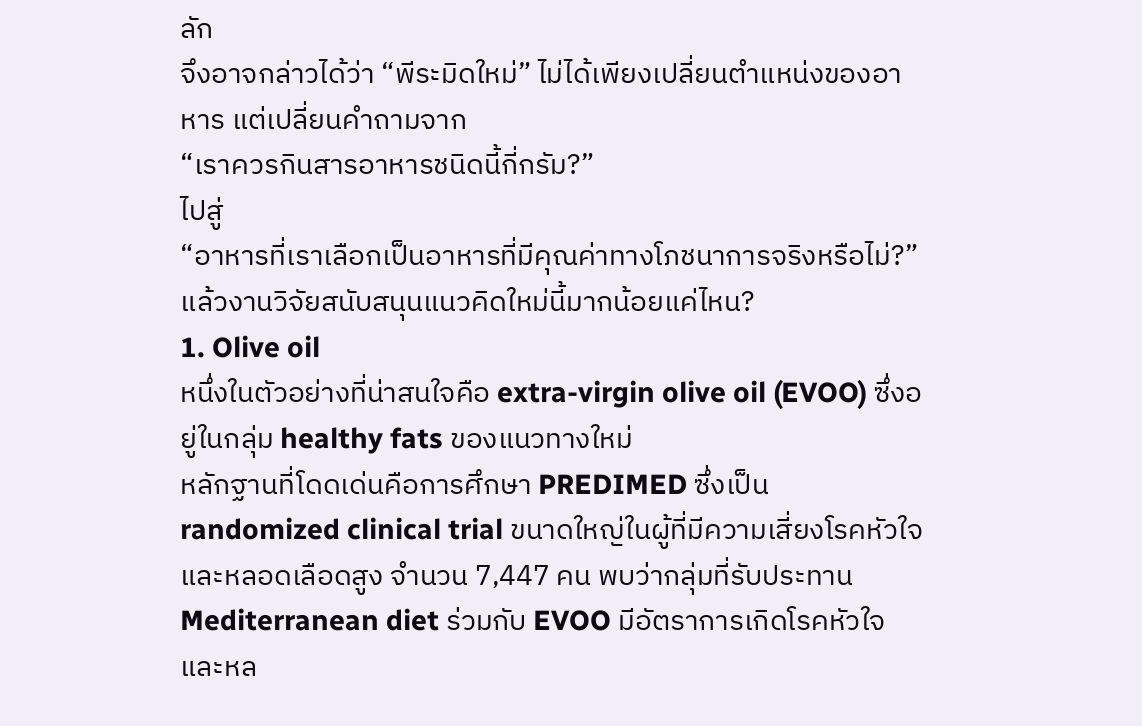ลัก
จึงอาจกล่าวได้ว่า “พีระมิดใหม่” ไม่ได้เพียงเปลี่ยนตำแหน่งของอาหาร แต่เปลี่ยนคำถามจาก
“เราควรกินสารอาหารชนิดนี้กี่กรัม?”
ไปสู่
“อาหารที่เราเลือกเป็นอาหารที่มีคุณค่าทางโภชนาการจริงหรือไม่?”
แล้วงานวิจัยสนับสนุนแนวคิดใหม่นี้มากน้อยแค่ไหน?
1. Olive oil
หนึ่งในตัวอย่างที่น่าสนใจคือ extra-virgin olive oil (EVOO) ซึ่งอยู่ในกลุ่ม healthy fats ของแนวทางใหม่
หลักฐานที่โดดเด่นคือการศึกษา PREDIMED ซึ่งเป็น randomized clinical trial ขนาดใหญ่ในผู้ที่มีความเสี่ยงโรคหัวใจและหลอดเลือดสูง จำนวน 7,447 คน พบว่ากลุ่มที่รับประทาน Mediterranean diet ร่วมกับ EVOO มีอัตราการเกิดโรคหัวใจและหล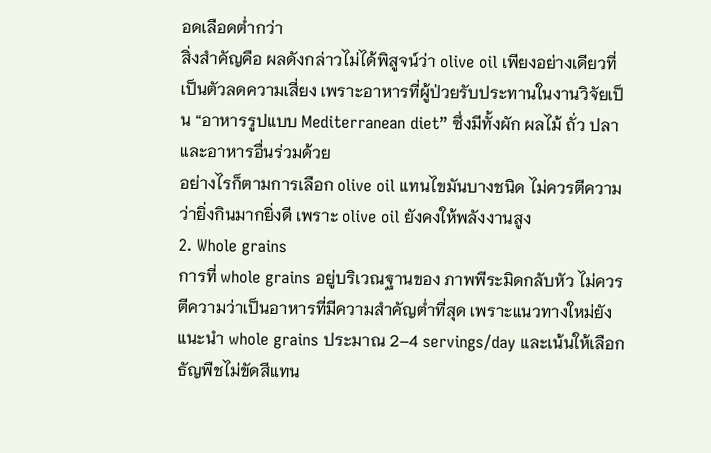อดเลือดต่ำกว่า
สิ่งสำคัญคือ ผลดังกล่าวไม่ได้พิสูจน์ว่า olive oil เพียงอย่างเดียวที่เป็นตัวลดความเสี่ยง เพราะอาหารที่ผู้ป่วยรับประทานในงานวิจัยเป็น “อาหารรูปแบบ Mediterranean diet” ซึ่งมีทั้งผัก ผลไม้ ถั่ว ปลา และอาหารอื่นร่วมด้วย
อย่างไรก็ตามการเลือก olive oil แทนไขมันบางชนิด ไม่ควรตีความว่ายิ่งกินมากยิ่งดี เพราะ olive oil ยังคงให้พลังงานสูง
2. Whole grains
การที่ whole grains อยู่บริเวณฐานของ ภาพพีระมิดกลับหัว ไม่ควรตีความว่าเป็นอาหารที่มีความสำคัญต่ำที่สุด เพราะแนวทางใหม่ยังแนะนำ whole grains ประมาณ 2–4 servings/day และเน้นให้เลือกธัญพืชไม่ขัดสีแทน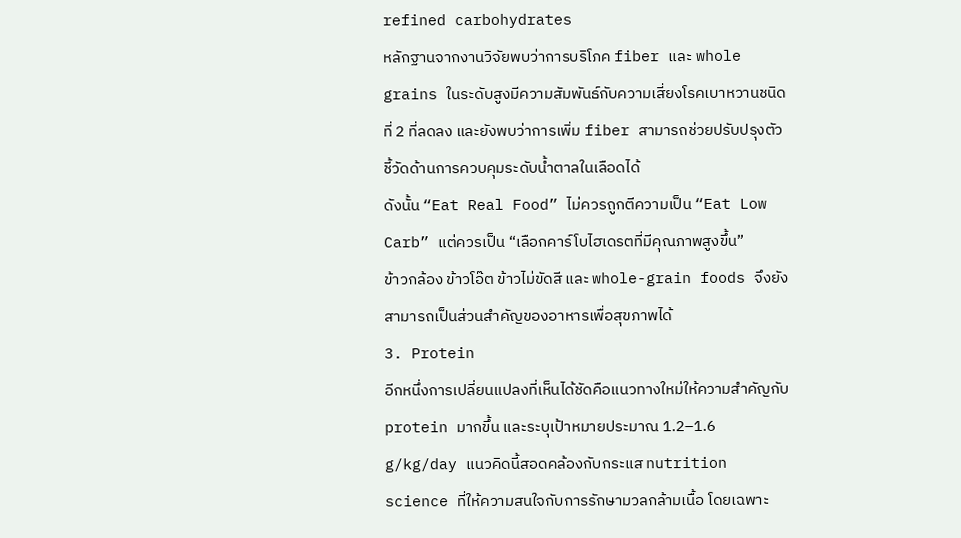refined carbohydrates
หลักฐานจากงานวิจัยพบว่าการบริโภค fiber และ whole grains ในระดับสูงมีความสัมพันธ์กับความเสี่ยงโรคเบาหวานชนิดที่ 2 ที่ลดลง และยังพบว่าการเพิ่ม fiber สามารถช่วยปรับปรุงตัวชี้วัดด้านการควบคุมระดับน้ำตาลในเลือดได้
ดังนั้น “Eat Real Food” ไม่ควรถูกตีความเป็น “Eat Low Carb” แต่ควรเป็น “เลือกคาร์โบไฮเดรตที่มีคุณภาพสูงขึ้น”
ข้าวกล้อง ข้าวโอ๊ต ข้าวไม่ขัดสี และ whole-grain foods จึงยังสามารถเป็นส่วนสำคัญของอาหารเพื่อสุขภาพได้
3. Protein
อีกหนึ่งการเปลี่ยนแปลงที่เห็นได้ชัดคือแนวทางใหม่ให้ความสำคัญกับ protein มากขึ้น และระบุเป้าหมายประมาณ 1.2–1.6 g/kg/day แนวคิดนี้สอดคล้องกับกระแส nutrition science ที่ให้ความสนใจกับการรักษามวลกล้ามเนื้อ โดยเฉพาะ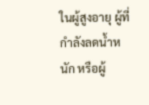ในผู้สูงอายุ ผู้ที่กำลังลดน้ำหนัก หรือผู้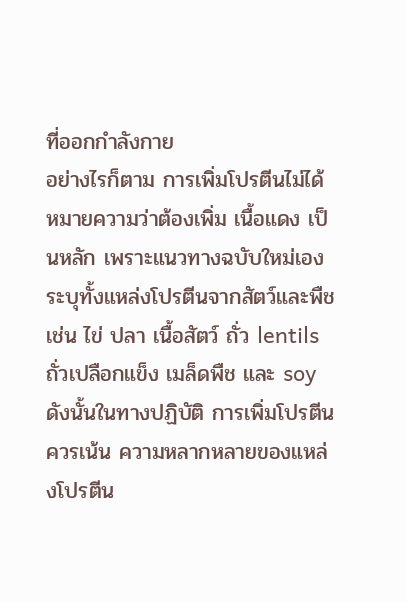ที่ออกกำลังกาย
อย่างไรก็ตาม การเพิ่มโปรตีนไม่ได้หมายความว่าต้องเพิ่ม เนื้อแดง เป็นหลัก เพราะแนวทางฉบับใหม่เองระบุทั้งแหล่งโปรตีนจากสัตว์และพืช เช่น ไข่ ปลา เนื้อสัตว์ ถั่ว lentils ถั่วเปลือกแข็ง เมล็ดพืช และ soy
ดังนั้นในทางปฏิบัติ การเพิ่มโปรตีนควรเน้น ความหลากหลายของแหล่งโปรตีน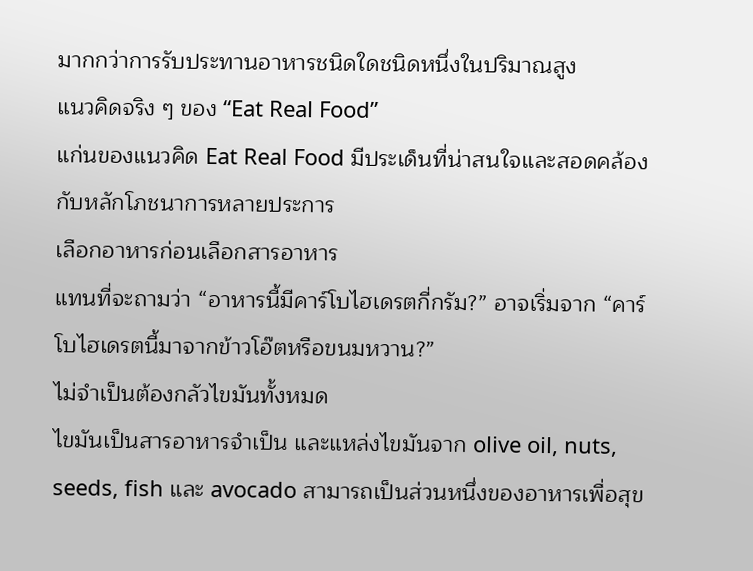มากกว่าการรับประทานอาหารชนิดใดชนิดหนึ่งในปริมาณสูง
แนวคิดจริง ๆ ของ “Eat Real Food”
แก่นของแนวคิด Eat Real Food มีประเด็นที่น่าสนใจและสอดคล้องกับหลักโภชนาการหลายประการ
เลือกอาหารก่อนเลือกสารอาหาร
แทนที่จะถามว่า “อาหารนี้มีคาร์โบไฮเดรตกี่กรัม?” อาจเริ่มจาก “คาร์โบไฮเดรตนี้มาจากข้าวโอ๊ตหรือขนมหวาน?”
ไม่จำเป็นต้องกลัวไขมันทั้งหมด
ไขมันเป็นสารอาหารจำเป็น และแหล่งไขมันจาก olive oil, nuts, seeds, fish และ avocado สามารถเป็นส่วนหนึ่งของอาหารเพื่อสุข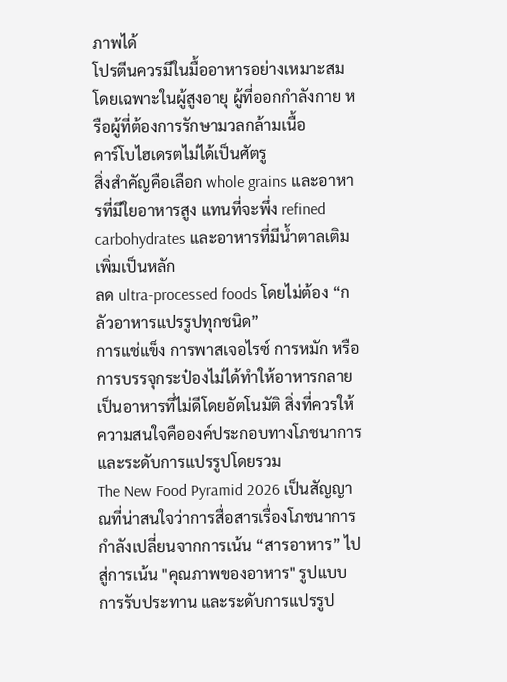ภาพได้
โปรตีนควรมีในมื้ออาหารอย่างเหมาะสม
โดยเฉพาะในผู้สูงอายุ ผู้ที่ออกกำลังกาย หรือผู้ที่ต้องการรักษามวลกล้ามเนื้อ
คาร์โบไฮเดรตไม่ได้เป็นศัตรู
สิ่งสำคัญคือเลือก whole grains และอาหารที่มีใยอาหารสูง แทนที่จะพึ่ง refined carbohydrates และอาหารที่มีน้ำตาลเติมเพิ่มเป็นหลัก
ลด ultra-processed foods โดยไม่ต้อง “กลัวอาหารแปรรูปทุกชนิด”
การแช่แข็ง การพาสเจอไรซ์ การหมัก หรือการบรรจุกระป๋องไม่ได้ทำให้อาหารกลายเป็นอาหารที่ไม่ดีโดยอัตโนมัติ สิ่งที่ควรให้ความสนใจคือองค์ประกอบทางโภชนาการและระดับการแปรรูปโดยรวม
The New Food Pyramid 2026 เป็นสัญญาณที่น่าสนใจว่าการสื่อสารเรื่องโภชนาการกำลังเปลี่ยนจากการเน้น “สารอาหาร” ไปสู่การเน้น "คุณภาพของอาหาร" รูปแบบการรับประทาน และระดับการแปรรูป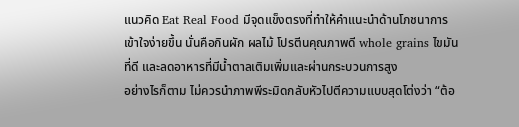แนวคิด Eat Real Food มีจุดแข็งตรงที่ทำให้คำแนะนำด้านโภชนาการเข้าใจง่ายขึ้น นั่นคือกินผัก ผลไม้ โปรตีนคุณภาพดี whole grains ไขมันที่ดี และลดอาหารที่มีน้ำตาลเติมเพิ่มและผ่านกระบวนการสูง
อย่างไรก็ตาม ไม่ควรนำภาพพีระมิดกลับหัวไปตีความแบบสุดโต่งว่า “ต้อ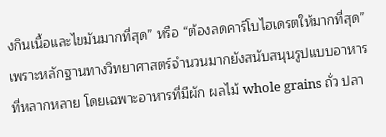งกินเนื้อและไขมันมากที่สุด” หรือ “ต้องลดคาร์โบไฮเดรตให้มากที่สุด” เพราะหลักฐานทางวิทยาศาสตร์จำนวนมากยังสนับสนุนรูปแบบอาหารที่หลากหลาย โดยเฉพาะอาหารที่มีผัก ผลไม้ whole grains ถั่ว ปลา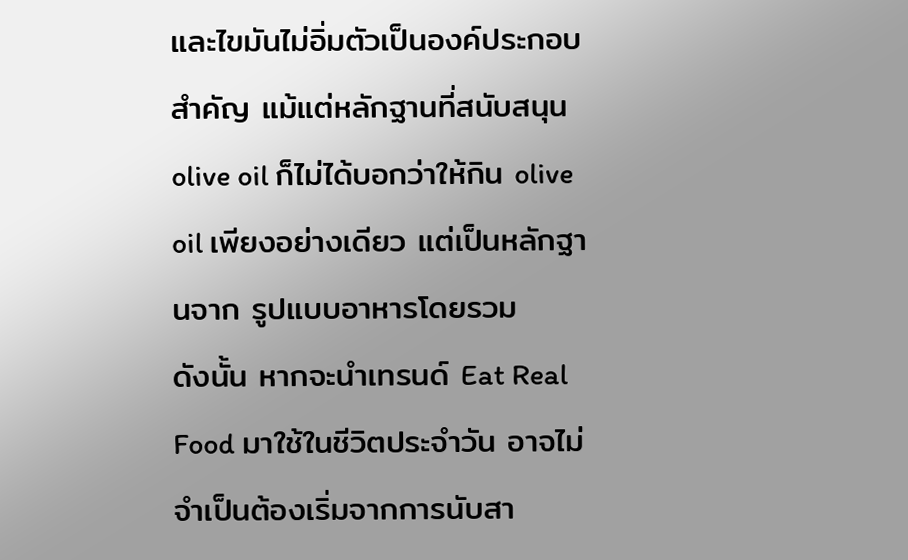และไขมันไม่อิ่มตัวเป็นองค์ประกอบสำคัญ แม้แต่หลักฐานที่สนับสนุน olive oil ก็ไม่ได้บอกว่าให้กิน olive oil เพียงอย่างเดียว แต่เป็นหลักฐานจาก รูปแบบอาหารโดยรวม
ดังนั้น หากจะนำเทรนด์ Eat Real Food มาใช้ในชีวิตประจำวัน อาจไม่จำเป็นต้องเริ่มจากการนับสา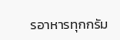รอาหารทุกกรัม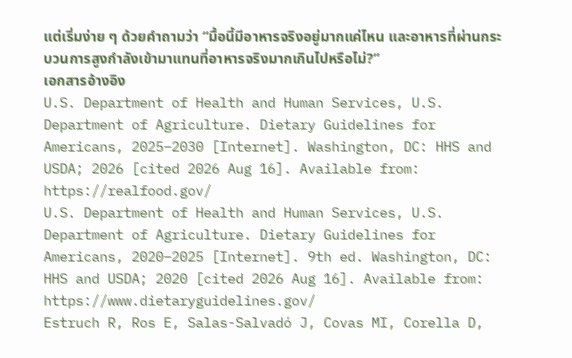แต่เริ่มง่าย ๆ ด้วยคำถามว่า “มื้อนี้มีอาหารจริงอยู่มากแค่ไหน และอาหารที่ผ่านกระบวนการสูงกำลังเข้ามาแทนที่อาหารจริงมากเกินไปหรือไม่?”
เอกสารอ้างอิง
U.S. Department of Health and Human Services, U.S. Department of Agriculture. Dietary Guidelines for Americans, 2025–2030 [Internet]. Washington, DC: HHS and USDA; 2026 [cited 2026 Aug 16]. Available from: https://realfood.gov/
U.S. Department of Health and Human Services, U.S. Department of Agriculture. Dietary Guidelines for Americans, 2020–2025 [Internet]. 9th ed. Washington, DC: HHS and USDA; 2020 [cited 2026 Aug 16]. Available from: https://www.dietaryguidelines.gov/
Estruch R, Ros E, Salas-Salvadó J, Covas MI, Corella D,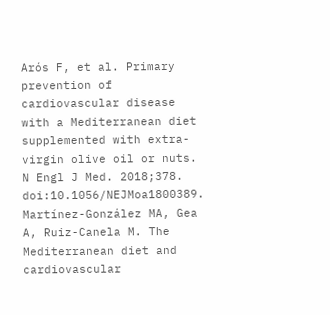Arós F, et al. Primary prevention of cardiovascular disease with a Mediterranean diet supplemented with extra-virgin olive oil or nuts. N Engl J Med. 2018;378. doi:10.1056/NEJMoa1800389.
Martínez-González MA, Gea A, Ruiz-Canela M. The Mediterranean diet and cardiovascular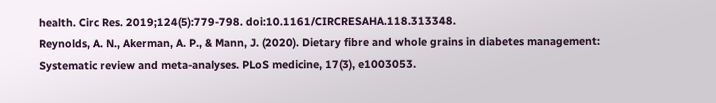health. Circ Res. 2019;124(5):779-798. doi:10.1161/CIRCRESAHA.118.313348.
Reynolds, A. N., Akerman, A. P., & Mann, J. (2020). Dietary fibre and whole grains in diabetes management: Systematic review and meta-analyses. PLoS medicine, 17(3), e1003053.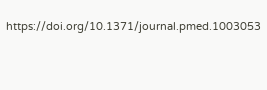https://doi.org/10.1371/journal.pmed.1003053